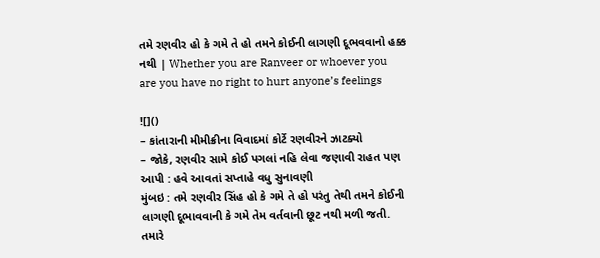તમે રણવીર હો કે ગમે તે હો તમને કોઈની લાગણી દૂભવવાનો હક્ક નથી | Whether you are Ranveer or whoever you are you have no right to hurt anyone’s feelings

![]()
– કાંતારાની મીમીક્રીના વિવાદમાં કોર્ટે રણવીરને ઝાટક્યો
– જોકે, રણવીર સામે કોઈ પગલાં નહિ લેવા જણાવી રાહત પણ આપી : હવે આવતાં સપ્તાહે વધુ સુનાવણી
મુંબઇ : તમે રણવીર સિંહ હો કે ગમે તે હો પરંતુ તેથી તમને કોઈની લાગણી દૂભાવવાની કે ગમે તેમ વર્તવાની છૂટ નથી મળી જતી. તમારે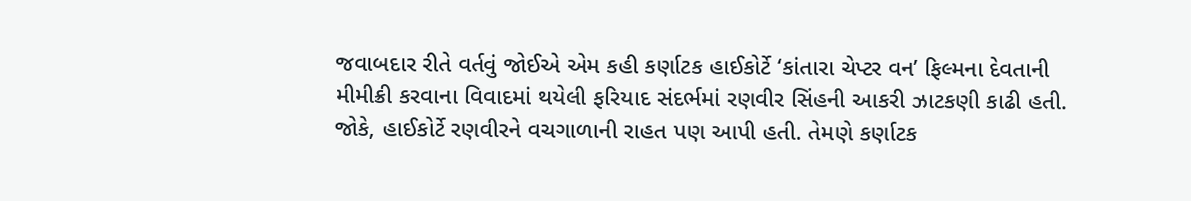જવાબદાર રીતે વર્તવું જોઈએ એમ કહી કર્ણાટક હાઈકોર્ટે ‘કાંતારા ચેપ્ટર વન’ ફિલ્મના દેવતાની મીમીક્રી કરવાના વિવાદમાં થયેલી ફરિયાદ સંદર્ભમાં રણવીર સિંહની આકરી ઝાટકણી કાઢી હતી.
જોકે, હાઈકોર્ટે રણવીરને વચગાળાની રાહત પણ આપી હતી. તેમણે કર્ણાટક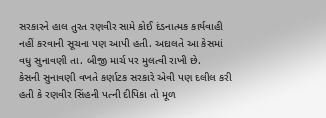સરકારને હાલ તુરત રણવીર સામે કોઈ દંડનાત્મક કાર્યવાહી નહીં કરવાની સૂચના પણ આપી હતી. અદાલતે આ કેસમાં વધુ સુનાવણી તા. બીજી માર્ચ પર મુલત્વી રાખી છે.
કેસની સુનાવણી વખતે કર્ણાટક સરકારે એવી પણ દલીલ કરી હતી કે રણવીર સિંહની પત્ની દીપિકા તો મૂળ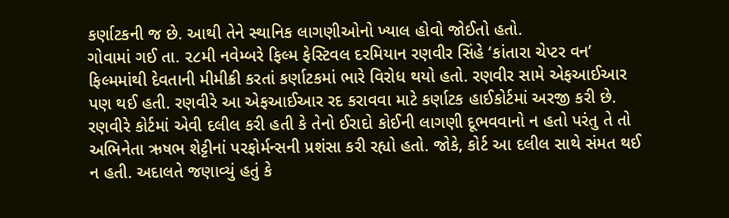કર્ણાટકની જ છે. આથી તેને સ્થાનિક લાગણીઓનો ખ્યાલ હોવો જોઈતો હતો.
ગોવામાં ગઈ તા. ૨૮મી નવેમ્બરે ફિલ્મ ફેસ્ટિવલ દરમિયાન રણવીર સિંહે ‘કાંતારા ચેપ્ટર વન’ ફિલ્મમાંથી દેવતાની મીમીક્રી કરતાં કર્ણાટકમાં ભારે વિરોધ થયો હતો. રણવીર સામે એફઆઈઆર પણ થઈ હતી. રણવીરે આ એફઆઈઆર રદ કરાવવા માટે કર્ણાટક હાઈકોર્ટમાં અરજી કરી છે.
રણવીરે કોર્ટમાં એવી દલીલ કરી હતી કે તેનો ઈરાદો કોઈની લાગણી દૂભવવાનો ન હતો પરંતુ તે તો અભિનેતા ઋષભ શેટ્ટીનાં પરફોર્મન્સની પ્રશંસા કરી રહ્યો હતો. જોકે, કોર્ટ આ દલીલ સાથે સંમત થઈ ન હતી. અદાલતે જણાવ્યું હતું કે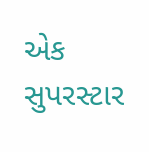એક સુપરસ્ટાર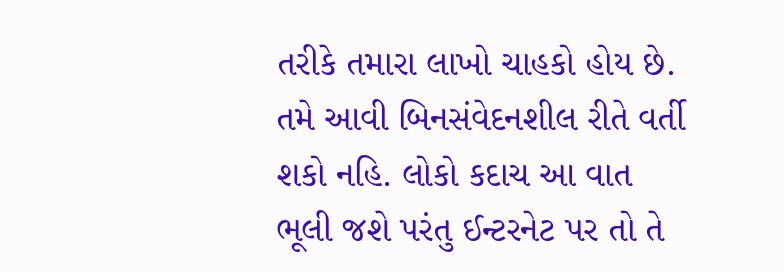તરીકે તમારા લાખો ચાહકો હોય છે. તમે આવી બિનસંવેદનશીલ રીતે વર્તી શકો નહિ. લોકો કદાચ આ વાત ભૂલી જશે પરંતુ ઈન્ટરનેટ પર તો તે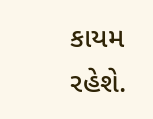કાયમ રહેશે.